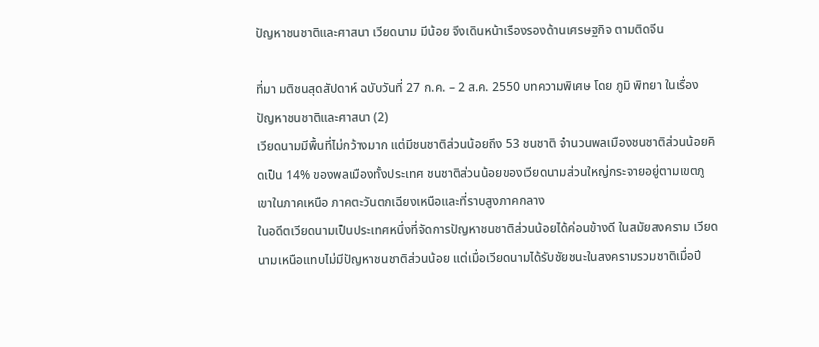ปัญหาชนชาติและศาสนา เวียดนาม มีน้อย จึงเดินหน้าเรืองรองด้านเศรษฐกิจ ตามติดจีน

ที่มา มติชนสุดสัปดาห์ ฉบับวันที่ 27 ก.ค. – 2 ส.ค. 2550 บทความพิเศษ โดย ภูมิ พิทยา ในเรื่อง ปัญหาชนชาติและศาสนา (2)
เวียดนามมีพื้นที่ไม่กว้างมาก แต่มีชนชาติส่วนน้อยถึง 53 ชนชาติ จำนวนพลเมืองชนชาติส่วนน้อยคิดเป็น 14% ของพลเมืองทั้งประเทศ ชนชาติส่วนน้อยของเวียดนามส่วนใหญ่กระจายอยู่ตามเขตภูเขาในภาคเหนือ ภาคตะวันตกเฉียงเหนือและที่ราบสูงภาคกลาง
ในอดีตเวียดนามเป็นประเทศหนึ่งที่จัดการปัญหาชนชาติส่วนน้อยได้ค่อนข้างดี ในสมัยสงคราม เวียดนามเหนือแทบไม่มีปัญหาชนชาติส่วนน้อย แต่เมื่อเวียดนามได้รับชัยชนะในสงครามรวมชาติเมื่อปี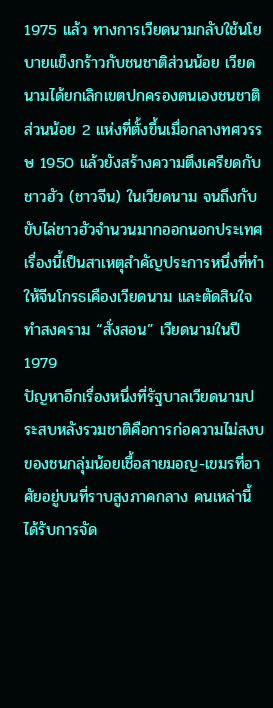1975 แล้ว ทางการเวียดนามกลับใช้นโยบายแข็งกร้าวกับชนชาติส่วนน้อย เวียดนามได้ยกเลิกเขตปกครองตนเองชนชาติส่วนน้อย 2 แห่งที่ตั้งขึ้นเมื่อกลางทศวรรษ 1950 แล้วยังสร้างความตึงเครียดกับชาวฮัว (ชาวจีน) ในเวียดนาม จนถึงกับขับไล่ชาวฮัวจำนวนมากออกนอกประเทศ
เรื่องนี้เป็นสาเหตุสำคัญประการหนึ่งที่ทำให้จีนโกรธเคืองเวียดนาม และตัดสินใจทำสงคราม “สั่งสอน” เวียดนามในปี 1979
ปัญหาอีกเรื่องหนึ่งที่รัฐบาลเวียดนามประสบหลังรวมชาติคือการก่อความไม่สงบของชนกลุ่มน้อยเชื้อสายมอญ-เขมรที่อาศัยอยู่บนที่ราบสูงภาคกลาง คนเหล่านี้ได้รับการจัด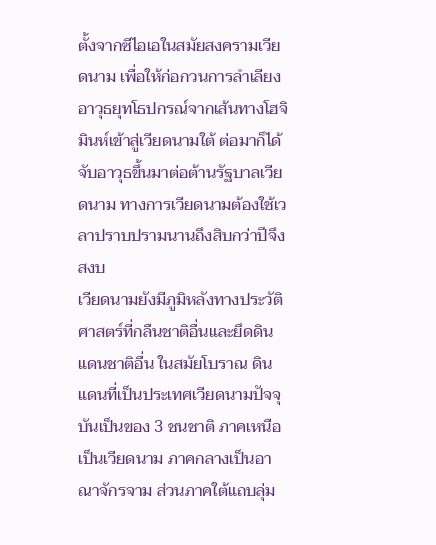ตั้งจากซีไอเอในสมัยสงครามเวียดนาม เพื่อให้ก่อกวนการลำเลียงอาวุธยุทโธปกรณ์จากเส้นทางโฮจิมินห์เข้าสู่เวียดนามใต้ ต่อมาก็ได้จับอาวุธขึ้นมาต่อต้านรัฐบาลเวียดนาม ทางการเวียดนามต้องใช้เวลาปราบปรามนานถึงสิบกว่าปีจึงสงบ
เวียดนามยังมีภูมิหลังทางประวัติศาสตร์ที่กลืนชาติอื่นและยึดดินแดนชาติอื่น ในสมัยโบราณ ดินแดนที่เป็นประเทศเวียดนามปัจจุบันเป็นของ 3 ชนชาติ ภาคเหนือเป็นเวียดนาม ภาคกลางเป็นอาณาจักรจาม ส่วนภาคใต้แถบลุ่ม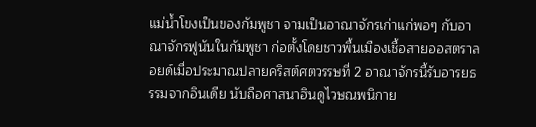แม่น้ำโขงเป็นของกัมพูชา จามเป็นอาณาจักรเก่าแก่พอๆ กับอาณาจักรฟูนันในกัมพูชา ก่อตั้งโดยชาวพื้นเมืองเชื้อสายออสตราลอยด์เมื่อประมาณปลายคริสต์ศตวรรษที่ 2 อาณาจักรนี้รับอารยธรรมจากอินเดีย นับถือศาสนาฮินดูไวษณพนิกาย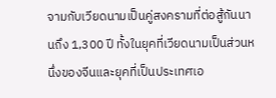จามกับเวียดนามเป็นคู่สงครามที่ต่อสู้กันนานถึง 1,300 ปี ทั้งในยุคที่เวียดนามเป็นส่วนหนึ่งของจีนและยุคที่เป็นประเทศเอ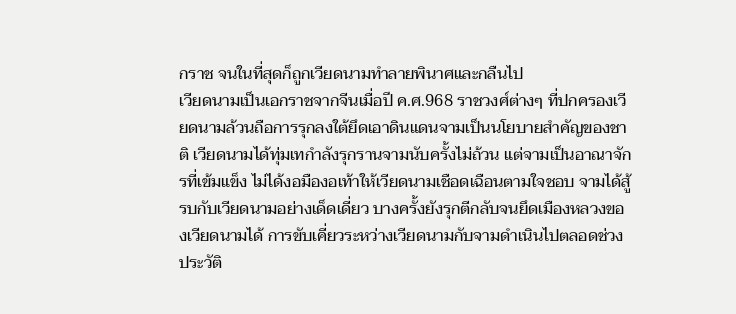กราช จนในที่สุดก็ถูกเวียดนามทำลายพินาศและกลืนไป
เวียดนามเป็นเอกราชจากจีนเมื่อปี ค.ศ.968 ราชวงศ์ต่างๆ ที่ปกครองเวียดนามล้วนถือการรุกลงใต้ยึดเอาดินแดนจามเป็นนโยบายสำคัญของชาติ เวียดนามได้ทุ่มเทกำลังรุกรานจามนับครั้งไม่ถ้วน แต่จามเป็นอาณาจักรที่เข้มแข็ง ไม่ได้งอมืองอเท้าให้เวียดนามเชือดเฉือนตามใจชอบ จามได้สู้รบกับเวียดนามอย่างเด็ดเดี่ยว บางครั้งยังรุกตีกลับจนยึดเมืองหลวงของเวียดนามได้ การขับเคี่ยวระหว่างเวียดนามกับจามดำเนินไปตลอดช่วงประวัติ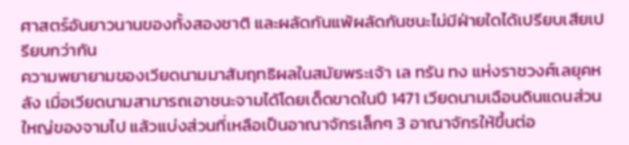ศาสตร์อันยาวนานของทั้งสองชาติ และผลัดกันแพ้ผลัดกันชนะไม่มีฝ่ายใดได้เปรียบเสียเปรียบกว่ากัน
ความพยายามของเวียดนามมาสัมฤทธิผลในสมัยพระเจ้า เล ทรัน ทง แห่งราชวงศ์เลยุคหลัง เมื่อเวียดนามสามารถเอาชนะจามได้โดยเด็ดขาดในปี 1471 เวียดนามเฉือนดินแดนส่วนใหญ่ของจามไป แล้วแบ่งส่วนที่เหลือเป็นอาณาจักรเล็กๆ 3 อาณาจักรให้ขึ้นต่อ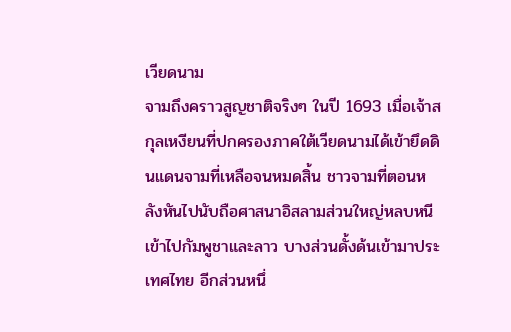เวียดนาม
จามถึงคราวสูญชาติจริงๆ ในปี 1693 เมื่อเจ้าสกุลเหงียนที่ปกครองภาคใต้เวียดนามได้เข้ายึดดินแดนจามที่เหลือจนหมดสิ้น ชาวจามที่ตอนหลังหันไปนับถือศาสนาอิสลามส่วนใหญ่หลบหนีเข้าไปกัมพูชาและลาว บางส่วนดั้งด้นเข้ามาประเทศไทย อีกส่วนหนึ่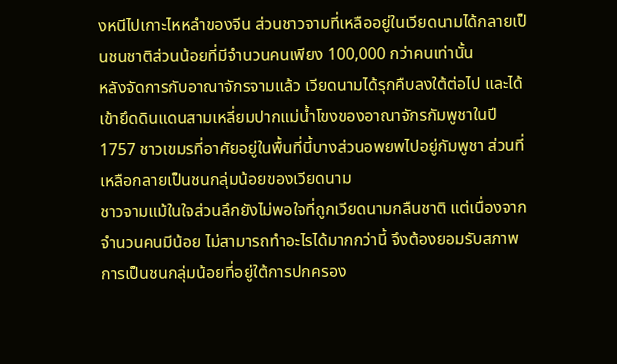งหนีไปเกาะไหหลำของจีน ส่วนชาวจามที่เหลืออยู่ในเวียดนามได้กลายเป็นชนชาติส่วนน้อยที่มีจำนวนคนเพียง 100,000 กว่าคนเท่านั้น
หลังจัดการกับอาณาจักรจามแล้ว เวียดนามได้รุกคืบลงใต้ต่อไป และได้เข้ายึดดินแดนสามเหลี่ยมปากแม่น้ำโขงของอาณาจักรกัมพูชาในปี 1757 ชาวเขมรที่อาศัยอยู่ในพื้นที่นี้บางส่วนอพยพไปอยู่กัมพูชา ส่วนที่เหลือกลายเป็นชนกลุ่มน้อยของเวียดนาม
ชาวจามแม้ในใจส่วนลึกยังไม่พอใจที่ถูกเวียดนามกลืนชาติ แต่เนื่องจากจำนวนคนมีน้อย ไม่สามารถทำอะไรได้มากกว่านี้ จึงต้องยอมรับสภาพการเป็นชนกลุ่มน้อยที่อยู่ใต้การปกครอง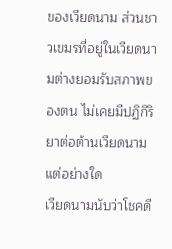ของเวียดนาม ส่วนชาวเขมรที่อยู่ในเวียดนามต่างยอมรับสภาพของตน ไม่เคยมีปฏิกิริยาต่อต้านเวียดนามแต่อย่างใด
เวียดนามนับว่าโชคดี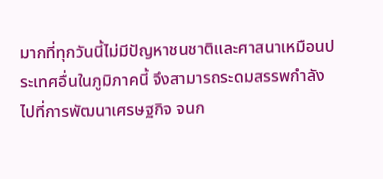มากที่ทุกวันนี้ไม่มีปัญหาชนชาติและศาสนาเหมือนประเทศอื่นในภูมิภาคนี้ จึงสามารถระดมสรรพกำลังไปที่การพัฒนาเศรษฐกิจ จนก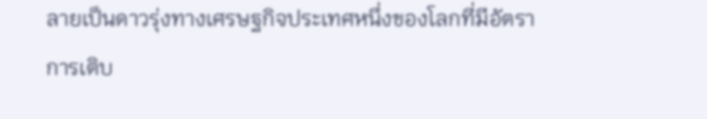ลายเป็นดาวรุ่งทางเศรษฐกิจประเทศหนึ่งของโลกที่มีอัตราการเติบ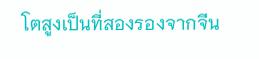โตสูงเป็นที่สองรองจากจีน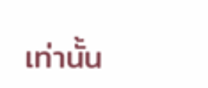เท่านั้น